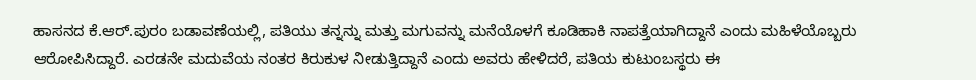ಹಾಸನದ ಕೆ.ಆರ್.ಪುರಂ ಬಡಾವಣೆಯಲ್ಲಿ, ಪತಿಯು ತನ್ನನ್ನು ಮತ್ತು ಮಗುವನ್ನು ಮನೆಯೊಳಗೆ ಕೂಡಿಹಾಕಿ ನಾಪತ್ತೆಯಾಗಿದ್ದಾನೆ ಎಂದು ಮಹಿಳೆಯೊಬ್ಬರು ಆರೋಪಿಸಿದ್ದಾರೆ. ಎರಡನೇ ಮದುವೆಯ ನಂತರ ಕಿರುಕುಳ ನೀಡುತ್ತಿದ್ದಾನೆ ಎಂದು ಅವರು ಹೇಳಿದರೆ, ಪತಿಯ ಕುಟುಂಬಸ್ಥರು ಈ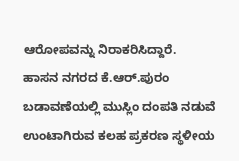ಆರೋಪವನ್ನು ನಿರಾಕರಿಸಿದ್ದಾರೆ.
ಹಾಸನ ನಗರದ ಕೆ.ಆರ್.ಪುರಂ ಬಡಾವಣೆಯಲ್ಲಿ ಮುಸ್ಲಿಂ ದಂಪತಿ ನಡುವೆ ಉಂಟಾಗಿರುವ ಕಲಹ ಪ್ರಕರಣ ಸ್ಥಳೀಯ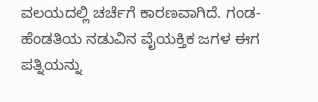ವಲಯದಲ್ಲಿ ಚರ್ಚೆಗೆ ಕಾರಣವಾಗಿದೆ. ಗಂಡ-ಹೆಂಡತಿಯ ನಡುವಿನ ವೈಯಕ್ತಿಕ ಜಗಳ ಈಗ ಪತ್ನಿಯನ್ನು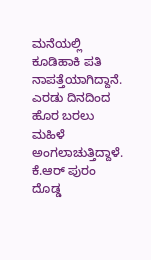ಮನೆಯಲ್ಲಿ ಕೂಡಿಹಾಕಿ ಪತಿ ನಾಪತ್ತೆಯಾಗಿದ್ದಾನೆ. ಎರಡು ದಿನದಿಂದ ಹೊರ ಬರಲು ಮಹಿಳೆ ಅಂಗಲಾಚುತ್ತಿದ್ದಾಳೆ. ಕೆ.ಆರ್ ಪುರಂ ದೊಡ್ಡ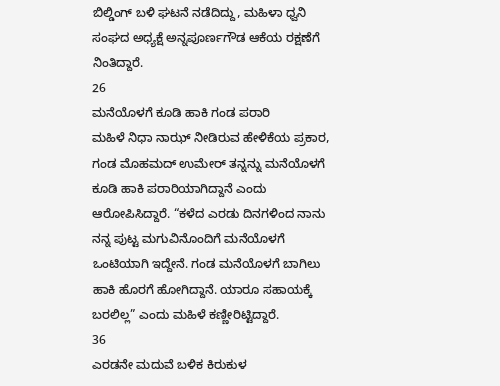ಬಿಲ್ಡಿಂಗ್ ಬಳಿ ಘಟನೆ ನಡೆದಿದ್ದು, ಮಹಿಳಾ ಧ್ವನಿ ಸಂಘದ ಅಧ್ಯಕ್ಷೆ ಅನ್ನಪೂರ್ಣಗೌಡ ಆಕೆಯ ರಕ್ಷಣೆಗೆ ನಿಂತಿದ್ದಾರೆ.
26
ಮನೆಯೊಳಗೆ ಕೂಡಿ ಹಾಕಿ ಗಂಡ ಪರಾರಿ
ಮಹಿಳೆ ನಿಧಾ ನಾಝ್ ನೀಡಿರುವ ಹೇಳಿಕೆಯ ಪ್ರಕಾರ, ಗಂಡ ಮೊಹಮದ್ ಉಮೇರ್ ತನ್ನನ್ನು ಮನೆಯೊಳಗೆ ಕೂಡಿ ಹಾಕಿ ಪರಾರಿಯಾಗಿದ್ದಾನೆ ಎಂದು ಆರೋಪಿಸಿದ್ದಾರೆ. “ಕಳೆದ ಎರಡು ದಿನಗಳಿಂದ ನಾನು ನನ್ನ ಪುಟ್ಟ ಮಗುವಿನೊಂದಿಗೆ ಮನೆಯೊಳಗೆ ಒಂಟಿಯಾಗಿ ಇದ್ದೇನೆ. ಗಂಡ ಮನೆಯೊಳಗೆ ಬಾಗಿಲು ಹಾಕಿ ಹೊರಗೆ ಹೋಗಿದ್ದಾನೆ. ಯಾರೂ ಸಹಾಯಕ್ಕೆ ಬರಲಿಲ್ಲ” ಎಂದು ಮಹಿಳೆ ಕಣ್ಣೀರಿಟ್ಟಿದ್ದಾರೆ.
36
ಎರಡನೇ ಮದುವೆ ಬಳಿಕ ಕಿರುಕುಳ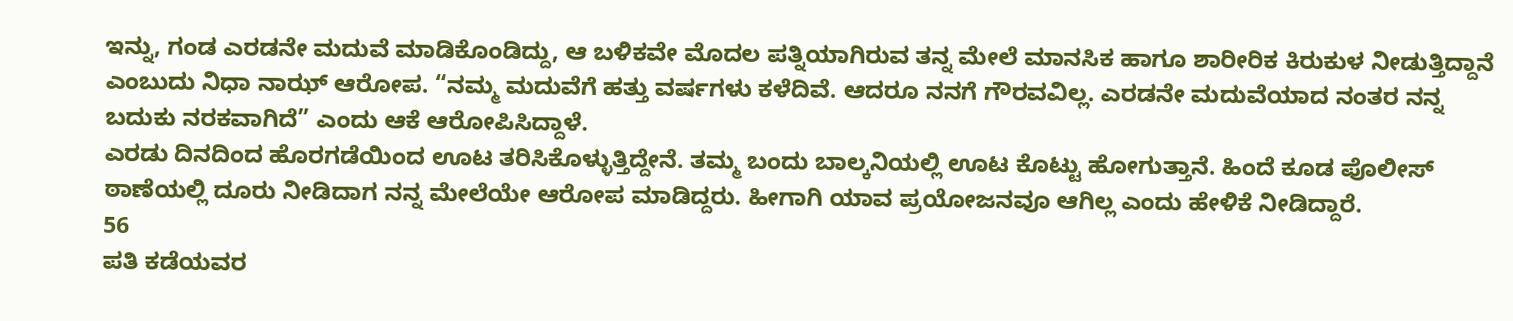ಇನ್ನು, ಗಂಡ ಎರಡನೇ ಮದುವೆ ಮಾಡಿಕೊಂಡಿದ್ದು, ಆ ಬಳಿಕವೇ ಮೊದಲ ಪತ್ನಿಯಾಗಿರುವ ತನ್ನ ಮೇಲೆ ಮಾನಸಿಕ ಹಾಗೂ ಶಾರೀರಿಕ ಕಿರುಕುಳ ನೀಡುತ್ತಿದ್ದಾನೆ ಎಂಬುದು ನಿಧಾ ನಾಝ್ ಆರೋಪ. “ನಮ್ಮ ಮದುವೆಗೆ ಹತ್ತು ವರ್ಷಗಳು ಕಳೆದಿವೆ. ಆದರೂ ನನಗೆ ಗೌರವವಿಲ್ಲ. ಎರಡನೇ ಮದುವೆಯಾದ ನಂತರ ನನ್ನ ಬದುಕು ನರಕವಾಗಿದೆ” ಎಂದು ಆಕೆ ಆರೋಪಿಸಿದ್ದಾಳೆ.
ಎರಡು ದಿನದಿಂದ ಹೊರಗಡೆಯಿಂದ ಊಟ ತರಿಸಿಕೊಳ್ಳುತ್ತಿದ್ದೇನೆ. ತಮ್ಮ ಬಂದು ಬಾಲ್ಕನಿಯಲ್ಲಿ ಊಟ ಕೊಟ್ಟು ಹೋಗುತ್ತಾನೆ. ಹಿಂದೆ ಕೂಡ ಪೊಲೀಸ್ ಠಾಣೆಯಲ್ಲಿ ದೂರು ನೀಡಿದಾಗ ನನ್ನ ಮೇಲೆಯೇ ಆರೋಪ ಮಾಡಿದ್ದರು. ಹೀಗಾಗಿ ಯಾವ ಪ್ರಯೋಜನವೂ ಆಗಿಲ್ಲ ಎಂದು ಹೇಳಿಕೆ ನೀಡಿದ್ದಾರೆ.
56
ಪತಿ ಕಡೆಯವರ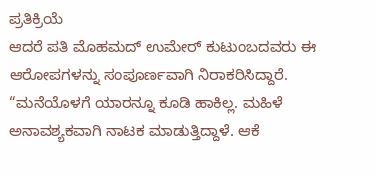ಪ್ರತಿಕ್ರಿಯೆ
ಆದರೆ ಪತಿ ಮೊಹಮದ್ ಉಮೇರ್ ಕುಟುಂಬದವರು ಈ ಆರೋಪಗಳನ್ನು ಸಂಪೂರ್ಣವಾಗಿ ನಿರಾಕರಿಸಿದ್ದಾರೆ. “ಮನೆಯೊಳಗೆ ಯಾರನ್ನೂ ಕೂಡಿ ಹಾಕಿಲ್ಲ. ಮಹಿಳೆ ಅನಾವಶ್ಯಕವಾಗಿ ನಾಟಕ ಮಾಡುತ್ತಿದ್ದಾಳೆ. ಆಕೆ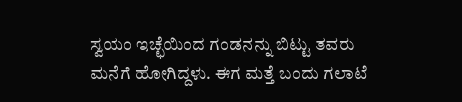ಸ್ವಯಂ ಇಚ್ಛೆಯಿಂದ ಗಂಡನನ್ನು ಬಿಟ್ಟು ತವರು ಮನೆಗೆ ಹೋಗಿದ್ದಳು. ಈಗ ಮತ್ತೆ ಬಂದು ಗಲಾಟೆ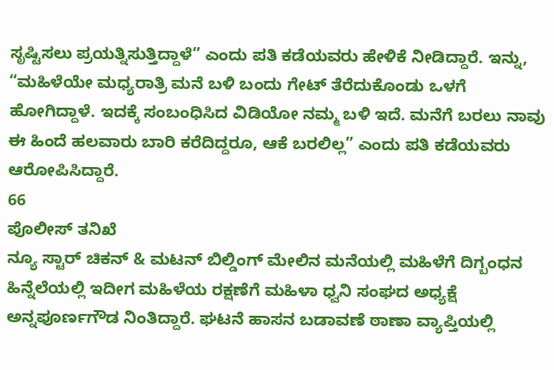ಸೃಷ್ಟಿಸಲು ಪ್ರಯತ್ನಿಸುತ್ತಿದ್ದಾಳೆ” ಎಂದು ಪತಿ ಕಡೆಯವರು ಹೇಳಿಕೆ ನೀಡಿದ್ದಾರೆ. ಇನ್ನು, “ಮಹಿಳೆಯೇ ಮಧ್ಯರಾತ್ರಿ ಮನೆ ಬಳಿ ಬಂದು ಗೇಟ್ ತೆರೆದುಕೊಂಡು ಒಳಗೆ ಹೋಗಿದ್ದಾಳೆ. ಇದಕ್ಕೆ ಸಂಬಂಧಿಸಿದ ವಿಡಿಯೋ ನಮ್ಮ ಬಳಿ ಇದೆ. ಮನೆಗೆ ಬರಲು ನಾವು ಈ ಹಿಂದೆ ಹಲವಾರು ಬಾರಿ ಕರೆದಿದ್ದರೂ, ಆಕೆ ಬರಲಿಲ್ಲ” ಎಂದು ಪತಿ ಕಡೆಯವರು ಆರೋಪಿಸಿದ್ದಾರೆ.
66
ಪೊಲೀಸ್ ತನಿಖೆ
ನ್ಯೂ ಸ್ಟಾರ್ ಚಿಕನ್ & ಮಟನ್ ಬಿಲ್ಡಿಂಗ್ ಮೇಲಿನ ಮನೆಯಲ್ಲಿ ಮಹಿಳೆಗೆ ದಿಗ್ಬಂಧನ ಹಿನ್ನೆಲೆಯಲ್ಲಿ ಇದೀಗ ಮಹಿಳೆಯ ರಕ್ಷಣೆಗೆ ಮಹಿಳಾ ಧ್ವನಿ ಸಂಘದ ಅಧ್ಯಕ್ಷೆ ಅನ್ನಪೂರ್ಣಗೌಡ ನಿಂತಿದ್ದಾರೆ. ಘಟನೆ ಹಾಸನ ಬಡಾವಣೆ ಠಾಣಾ ವ್ಯಾಪ್ತಿಯಲ್ಲಿ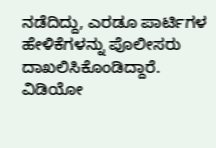ನಡೆದಿದ್ದು, ಎರಡೂ ಪಾರ್ಟಿಗಳ ಹೇಳಿಕೆಗಳನ್ನು ಪೊಲೀಸರು ದಾಖಲಿಸಿಕೊಂಡಿದ್ದಾರೆ. ವಿಡಿಯೋ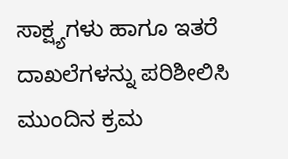ಸಾಕ್ಷ್ಯಗಳು ಹಾಗೂ ಇತರೆ ದಾಖಲೆಗಳನ್ನು ಪರಿಶೀಲಿಸಿ ಮುಂದಿನ ಕ್ರಮ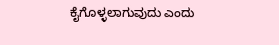ಕೈಗೊಳ್ಳಲಾಗುವುದು ಎಂದು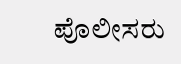ಪೊಲೀಸರು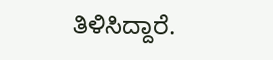ತಿಳಿಸಿದ್ದಾರೆ.